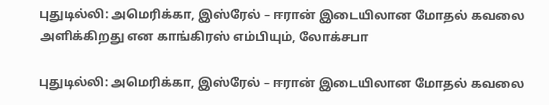புதுடில்லி: அமெரிக்கா, இஸ்ரேல் – ஈரான் இடையிலான மோதல் கவலை அளிக்கிறது என காங்கிரஸ் எம்பியும், லோக்சபா

புதுடில்லி: அமெரிக்கா, இஸ்ரேல் – ஈரான் இடையிலான மோதல் கவலை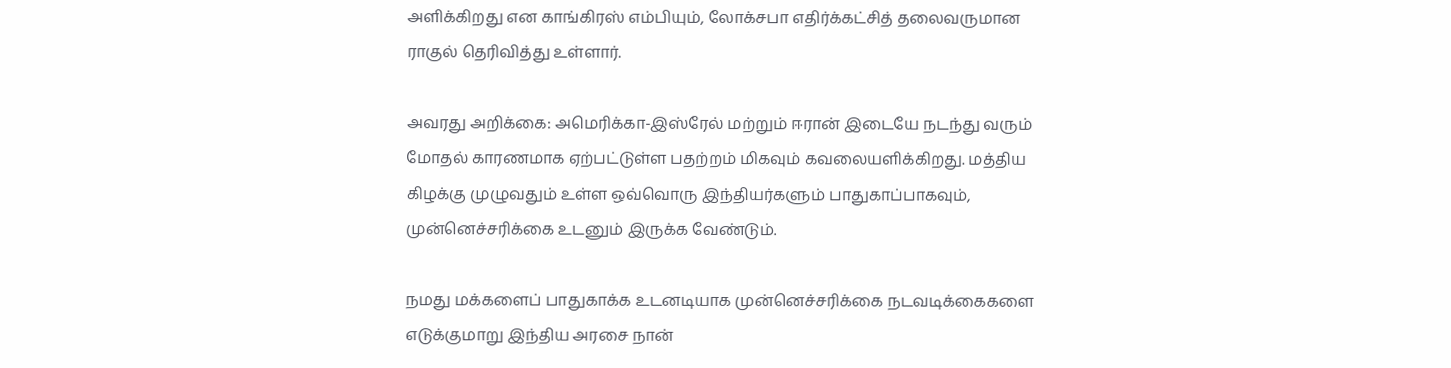அளிக்கிறது என காங்கிரஸ் எம்பியும், லோக்சபா எதிர்க்கட்சித் தலைவருமான ராகுல் தெரிவித்து உள்ளார்.

அவரது அறிக்கை: அமெரிக்கா-இஸ்ரேல் மற்றும் ஈரான் இடையே நடந்து வரும் மோதல் காரணமாக ஏற்பட்டுள்ள பதற்றம் மிகவும் கவலையளிக்கிறது. மத்திய கிழக்கு முழுவதும் உள்ள ஒவ்வொரு இந்தியர்களும் பாதுகாப்பாகவும், முன்னெச்சரிக்கை உடனும் இருக்க வேண்டும்.

நமது மக்களைப் பாதுகாக்க உடனடியாக முன்னெச்சரிக்கை நடவடிக்கைகளை எடுக்குமாறு இந்திய அரசை நான்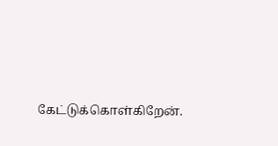கேட்டுக்கொள்கிறேன்.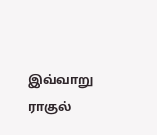இவ்வாறு ராகுல்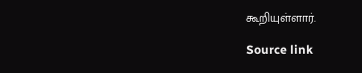கூறியுள்ளார்.

Source link